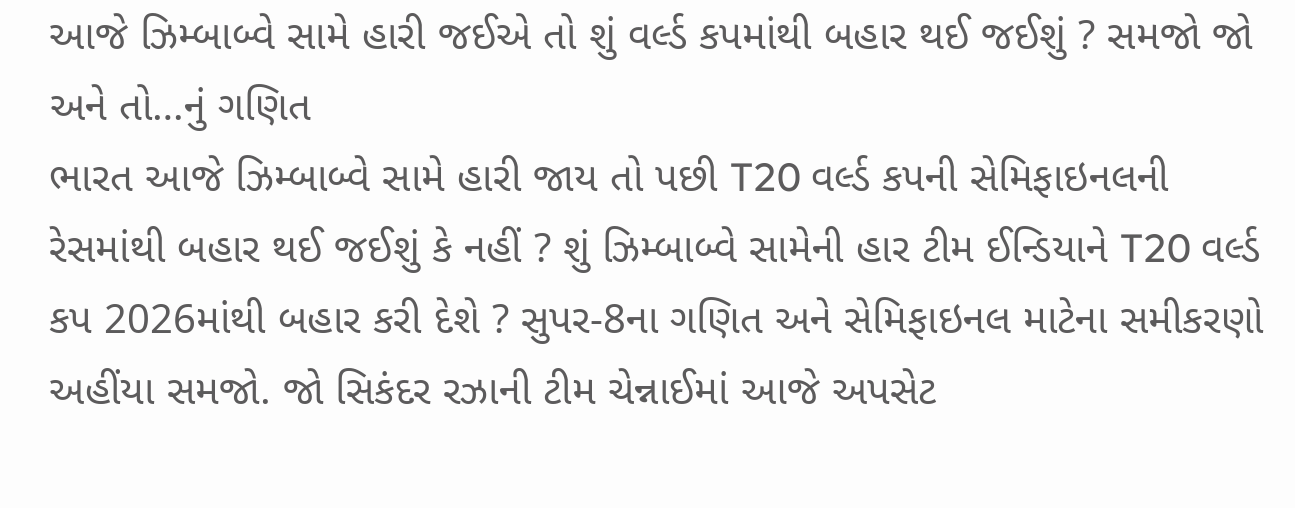આજે ઝિમ્બાબ્વે સામે હારી જઈએ તો શું વર્લ્ડ કપમાંથી બહાર થઈ જઈશું ? સમજો જો અને તો…નું ગણિત
ભારત આજે ઝિમ્બાબ્વે સામે હારી જાય તો પછી T20 વર્લ્ડ કપની સેમિફાઇનલની રેસમાંથી બહાર થઈ જઈશું કે નહીં ? શું ઝિમ્બાબ્વે સામેની હાર ટીમ ઈન્ડિયાને T20 વર્લ્ડ કપ 2026માંથી બહાર કરી દેશે ? સુપર-8ના ગણિત અને સેમિફાઇનલ માટેના સમીકરણો અહીંયા સમજો. જો સિકંદર રઝાની ટીમ ચેન્નાઈમાં આજે અપસેટ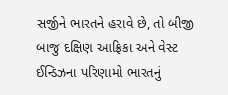સર્જીને ભારતને હરાવે છે, તો બીજી બાજુ દક્ષિણ આફ્રિકા અને વેસ્ટ ઈન્ડિઝના પરિણામો ભારતનું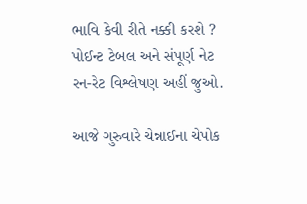ભાવિ કેવી રીતે નક્કી કરશે ? પોઈન્ટ ટેબલ અને સંપૂર્ણ નેટ રન-રેટ વિશ્લેષણ અહીં જુઓ.

આજે ગુરુવારે ચેન્નાઈના ચેપોક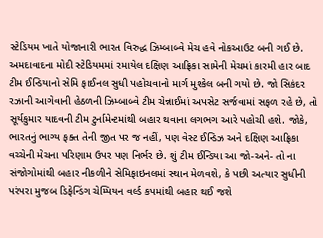સ્ટેડિયમ ખાતે યોજાનારી ભારત વિરુદ્ધ ઝિમ્બાબ્વે મેચ હવે નોકઆઉટ બની ગઈ છે. અમદાવાદના મોદી સ્ટેડિયમમાં રમાયેલ દક્ષિણ આફ્રિકા સામેની મેચમાં કારમી હાર બાદ ટીમ ઈન્ડિયાનો સેમિ ફાઈનલ સુધી પહોચવાનો માર્ગ મુશ્કેલ બની ગયો છે. જો સિકંદર રઝાની આગેવાની હેઠળની ઝિમ્બાબ્વે ટીમ ચેન્નાઈમાં અપસેટ સર્જવામાં સફળ રહે છે, તો સૂર્યકુમાર યાદવની ટીમ ટુર્નામેન્ટમાંથી બહાર થવાના લગભગ આરે પહોચી હશે. જોકે, ભારતનું ભાગ્ય ફક્ત તેની જીત પર જ નહીં, પણ વેસ્ટ ઈન્ડિઝ અને દક્ષિણ આફ્રિકા વચ્ચેની મેચના પરિણામ ઉપર પણ નિર્ભર છે. શું ટીમ ઈન્ડિયા આ જો-અને- તો ના સંજોગોમાંથી બહાર નીકળીને સેમિફાઇનલમાં સ્થાન મેળવશે, કે પછી અત્યાર સુધીની પરંપરા મુજબ ડિફેન્ડિંગ ચેમ્પિયન વર્લ્ડ કપમાંથી બહાર થઈ જશે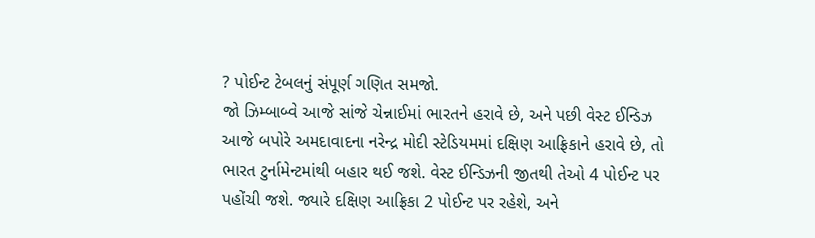? પોઈન્ટ ટેબલનું સંપૂર્ણ ગણિત સમજો.
જો ઝિમ્બાબ્વે આજે સાંજે ચેન્નાઈમાં ભારતને હરાવે છે, અને પછી વેસ્ટ ઈન્ડિઝ આજે બપોરે અમદાવાદના નરેન્દ્ર મોદી સ્ટેડિયમમાં દક્ષિણ આફ્રિકાને હરાવે છે, તો ભારત ટુર્નામેન્ટમાંથી બહાર થઈ જશે. વેસ્ટ ઈન્ડિઝની જીતથી તેઓ 4 પોઈન્ટ પર પહોંચી જશે. જ્યારે દક્ષિણ આફ્રિકા 2 પોઈન્ટ પર રહેશે, અને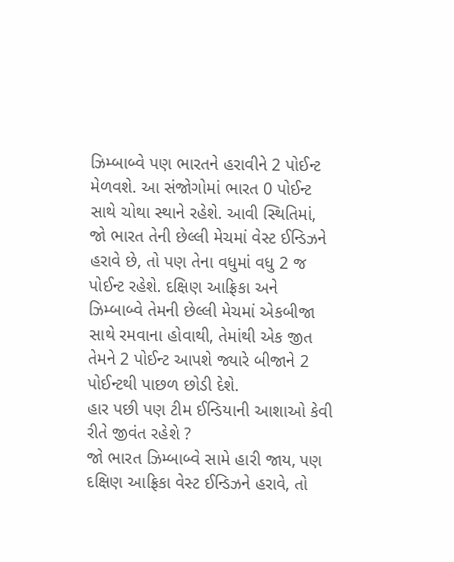ઝિમ્બાબ્વે પણ ભારતને હરાવીને 2 પોઈન્ટ મેળવશે. આ સંજોગોમાં ભારત 0 પોઈન્ટ સાથે ચોથા સ્થાને રહેશે. આવી સ્થિતિમાં, જો ભારત તેની છેલ્લી મેચમાં વેસ્ટ ઈન્ડિઝને હરાવે છે, તો પણ તેના વધુમાં વધુ 2 જ પોઈન્ટ રહેશે. દક્ષિણ આફ્રિકા અને ઝિમ્બાબ્વે તેમની છેલ્લી મેચમાં એકબીજા સાથે રમવાના હોવાથી, તેમાંથી એક જીત તેમને 2 પોઈન્ટ આપશે જ્યારે બીજાને 2 પોઈન્ટથી પાછળ છોડી દેશે.
હાર પછી પણ ટીમ ઈન્ડિયાની આશાઓ કેવી રીતે જીવંત રહેશે ?
જો ભારત ઝિમ્બાબ્વે સામે હારી જાય, પણ દક્ષિણ આફ્રિકા વેસ્ટ ઈન્ડિઝને હરાવે, તો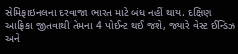સેમિફાઇનલના દરવાજા ભારત માટે બંધ નહીં થાય. દક્ષિણ આફ્રિકા જીતવાથી તેમના 4 પોઈન્ટ થઈ જશે, જ્યારે વેસ્ટ ઈન્ડિઝ અને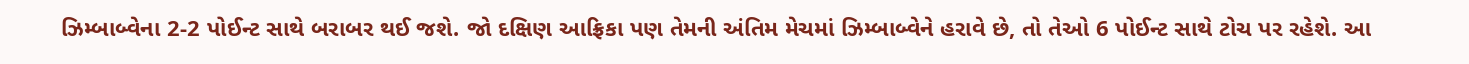ઝિમ્બાબ્વેના 2-2 પોઈન્ટ સાથે બરાબર થઈ જશે. જો દક્ષિણ આફ્રિકા પણ તેમની અંતિમ મેચમાં ઝિમ્બાબ્વેને હરાવે છે, તો તેઓ 6 પોઈન્ટ સાથે ટોચ પર રહેશે. આ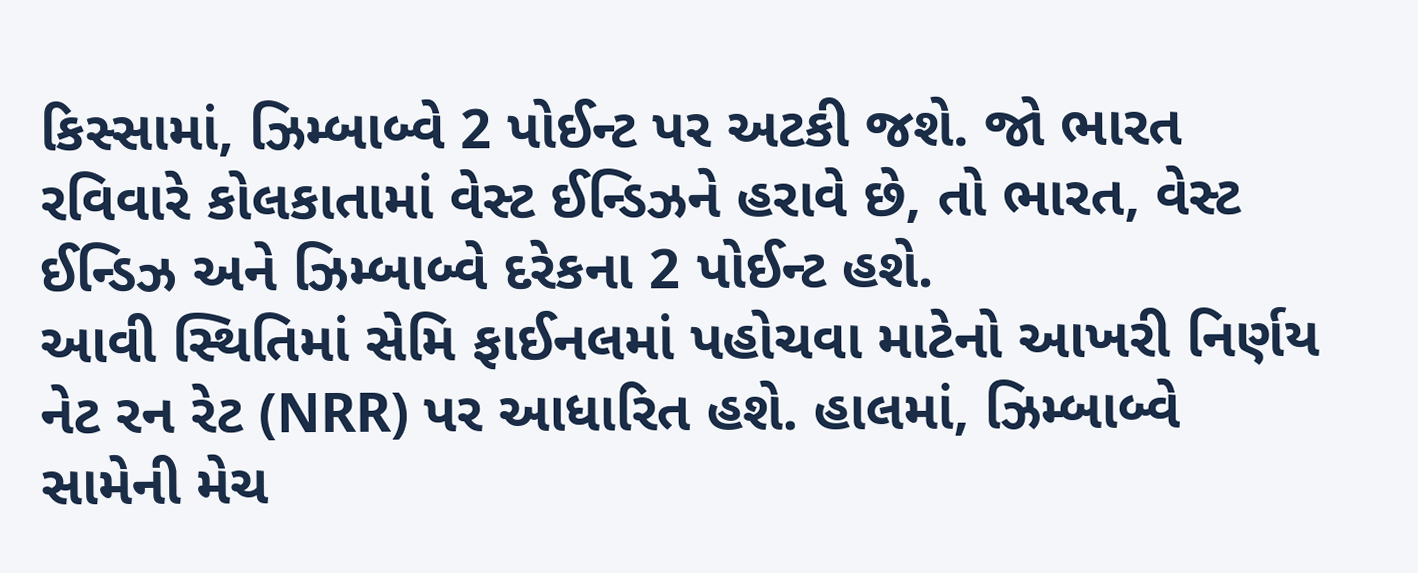કિસ્સામાં, ઝિમ્બાબ્વે 2 પોઈન્ટ પર અટકી જશે. જો ભારત રવિવારે કોલકાતામાં વેસ્ટ ઈન્ડિઝને હરાવે છે, તો ભારત, વેસ્ટ ઈન્ડિઝ અને ઝિમ્બાબ્વે દરેકના 2 પોઈન્ટ હશે.
આવી સ્થિતિમાં સેમિ ફાઈનલમાં પહોચવા માટેનો આખરી નિર્ણય નેટ રન રેટ (NRR) પર આધારિત હશે. હાલમાં, ઝિમ્બાબ્વે સામેની મેચ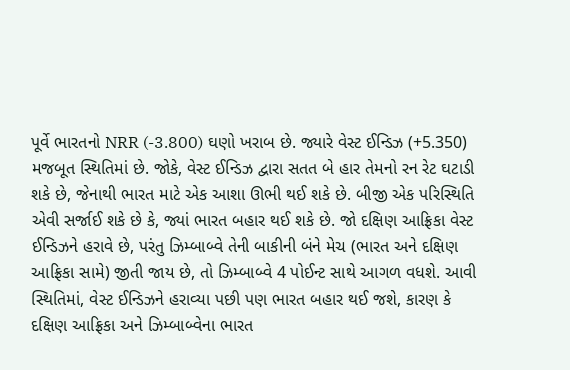પૂર્વે ભારતનો NRR (-3.800) ઘણો ખરાબ છે. જ્યારે વેસ્ટ ઈન્ડિઝ (+5.350) મજબૂત સ્થિતિમાં છે. જોકે, વેસ્ટ ઈન્ડિઝ દ્વારા સતત બે હાર તેમનો રન રેટ ઘટાડી શકે છે, જેનાથી ભારત માટે એક આશા ઊભી થઈ શકે છે. બીજી એક પરિસ્થિતિ એવી સર્જાઈ શકે છે કે, જ્યાં ભારત બહાર થઈ શકે છે. જો દક્ષિણ આફ્રિકા વેસ્ટ ઈન્ડિઝને હરાવે છે, પરંતુ ઝિમ્બાબ્વે તેની બાકીની બંને મેચ (ભારત અને દક્ષિણ આફ્રિકા સામે) જીતી જાય છે, તો ઝિમ્બાબ્વે 4 પોઈન્ટ સાથે આગળ વધશે. આવી સ્થિતિમાં, વેસ્ટ ઈન્ડિઝને હરાવ્યા પછી પણ ભારત બહાર થઈ જશે, કારણ કે દક્ષિણ આફ્રિકા અને ઝિમ્બાબ્વેના ભારત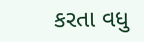કરતા વધુ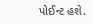પોઈન્ટ હશે.